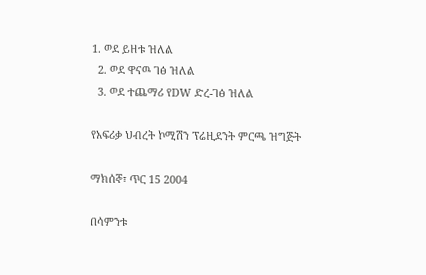1. ወደ ይዘቱ ዝለል
  2. ወደ ዋናዉ ገፅ ዝለል
  3. ወደ ተጨማሪ የDW ድረ-ገፅ ዝለል

የአፍሪቃ ህብረት ኮሚሽን ፕሬዚደንት ምርጫ ዝግጅት

ማክሰኞ፣ ጥር 15 2004

በሳምንቱ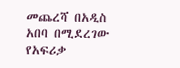መጨረሻ በአዲስ አበባ በሚደረገው የአፍሪቃ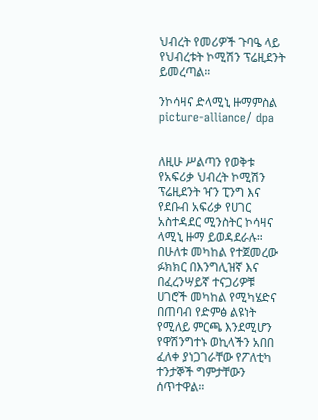ህብረት የመሪዎች ጉባዔ ላይ የህብረቱት ኮሚሽን ፕሬዚደንት ይመረጣል።

ንኮሳዛና ድላሚኒ ዙማምስል picture-alliance/ dpa


ለዚሁ ሥልጣን የወቅቱ የአፍሪቃ ህብረት ኮሚሽን ፕሬዚደንት ዣን ፒንግ እና የደቡብ አፍሪቃ የሀገር አስተዳደር ሚንስትር ኮሳዛና ላሚኒ ዙማ ይወዳደራሉ። በሁለቱ መካከል የተጀመረው ፉክክር በእንግሊዝኛ እና በፈረንሣይኛ ተናጋሪዎቹ ሀገሮች መካከል የሚካሄድና በጠባብ የድምፅ ልዩነት የሚለይ ምርጫ እንደሚሆን የዋሽንግተኑ ወኪላችን አበበ ፈለቀ ያነጋገራቸው የፖለቲካ ተንታኞች ግምታቸውን ሰጥተዋል።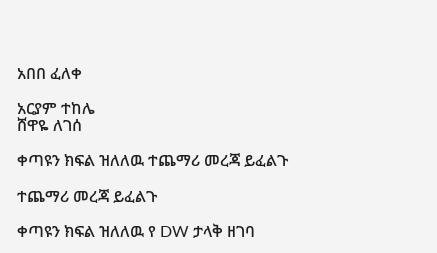አበበ ፈለቀ

አርያም ተከሌ
ሸዋዬ ለገሰ

ቀጣዩን ክፍል ዝለለዉ ተጨማሪ መረጃ ይፈልጉ

ተጨማሪ መረጃ ይፈልጉ

ቀጣዩን ክፍል ዝለለዉ የ DW ታላቅ ዘገባ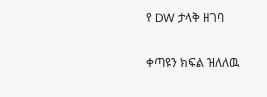የ DW ታላቅ ዘገባ

ቀጣዩን ክፍል ዝለለዉ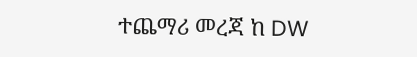ተጨማሪ መረጃ ከ DW